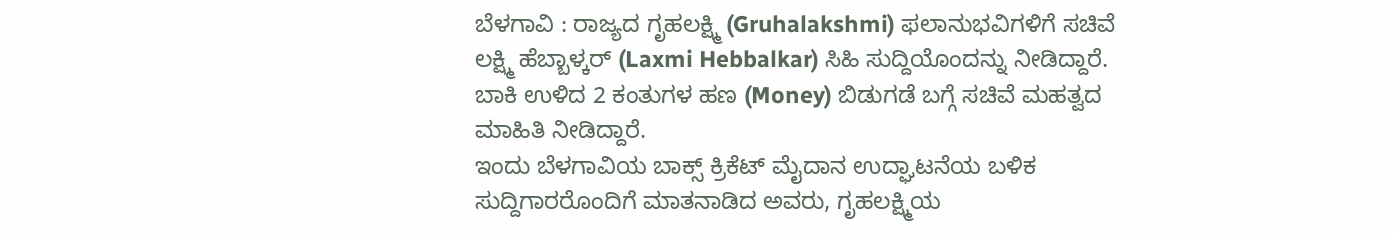ಬೆಳಗಾವಿ : ರಾಜ್ಯದ ಗೃಹಲಕ್ಷ್ಮಿ (Gruhalakshmi) ಫಲಾನುಭವಿಗಳಿಗೆ ಸಚಿವೆ ಲಕ್ಷ್ಮಿ ಹೆಬ್ಬಾಳ್ಕರ್ (Laxmi Hebbalkar) ಸಿಹಿ ಸುದ್ದಿಯೊಂದನ್ನು ನೀಡಿದ್ದಾರೆ. ಬಾಕಿ ಉಳಿದ 2 ಕಂತುಗಳ ಹಣ (Money) ಬಿಡುಗಡೆ ಬಗ್ಗೆ ಸಚಿವೆ ಮಹತ್ವದ ಮಾಹಿತಿ ನೀಡಿದ್ದಾರೆ.
ಇಂದು ಬೆಳಗಾವಿಯ ಬಾಕ್ಸ್ ಕ್ರಿಕೆಟ್ ಮೈದಾನ ಉದ್ಘಾಟನೆಯ ಬಳಿಕ ಸುದ್ದಿಗಾರರೊಂದಿಗೆ ಮಾತನಾಡಿದ ಅವರು, ಗೃಹಲಕ್ಷ್ಮಿಯ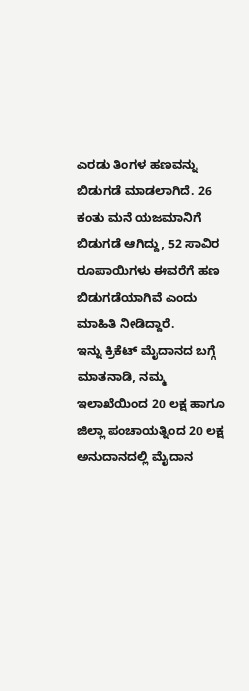ಎರಡು ತಿಂಗಳ ಹಣವನ್ನು ಬಿಡುಗಡೆ ಮಾಡಲಾಗಿದೆ. 26 ಕಂತು ಮನೆ ಯಜಮಾನಿಗೆ ಬಿಡುಗಡೆ ಆಗಿದ್ದು, 52 ಸಾವಿರ ರೂಪಾಯಿಗಳು ಈವರೆಗೆ ಹಣ ಬಿಡುಗಡೆಯಾಗಿವೆ ಎಂದು ಮಾಹಿತಿ ನೀಡಿದ್ದಾರೆ.
ಇನ್ನು ಕ್ರಿಕೆಟ್ ಮೈದಾನದ ಬಗ್ಗೆ ಮಾತನಾಡಿ, ನಮ್ಮ ಇಲಾಖೆಯಿಂದ 20 ಲಕ್ಷ ಹಾಗೂ ಜಿಲ್ಲಾ ಪಂಚಾಯತ್ನಿಂದ 20 ಲಕ್ಷ ಅನುದಾನದಲ್ಲಿ ಮೈದಾನ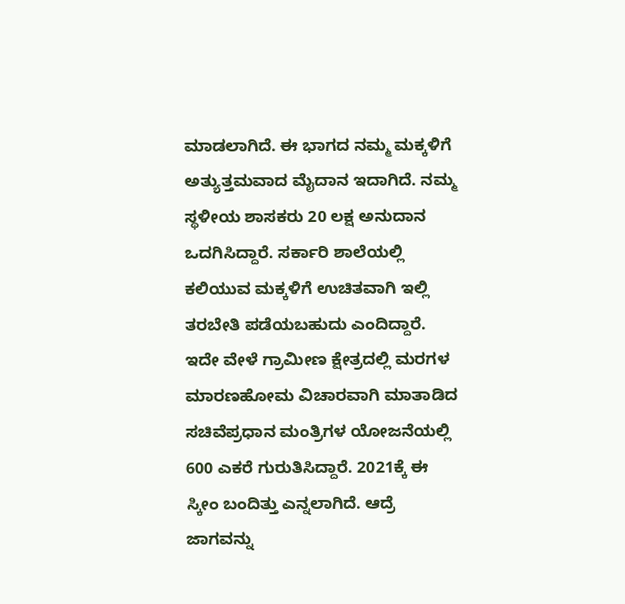ಮಾಡಲಾಗಿದೆ. ಈ ಭಾಗದ ನಮ್ಮ ಮಕ್ಕಳಿಗೆ ಅತ್ಯುತ್ತಮವಾದ ಮೈದಾನ ಇದಾಗಿದೆ. ನಮ್ಮ ಸ್ಥಳೀಯ ಶಾಸಕರು 20 ಲಕ್ಷ ಅನುದಾನ ಒದಗಿಸಿದ್ದಾರೆ. ಸರ್ಕಾರಿ ಶಾಲೆಯಲ್ಲಿ ಕಲಿಯುವ ಮಕ್ಕಳಿಗೆ ಉಚಿತವಾಗಿ ಇಲ್ಲಿ ತರಬೇತಿ ಪಡೆಯಬಹುದು ಎಂದಿದ್ದಾರೆ. ಇದೇ ವೇಳೆ ಗ್ರಾಮೀಣ ಕ್ಷೇತ್ರದಲ್ಲಿ ಮರಗಳ ಮಾರಣಹೋಮ ವಿಚಾರವಾಗಿ ಮಾತಾಡಿದ ಸಚಿವೆಪ್ರಧಾನ ಮಂತ್ರಿಗಳ ಯೋಜನೆಯಲ್ಲಿ 600 ಎಕರೆ ಗುರುತಿಸಿದ್ದಾರೆ. 2021ಕ್ಕೆ ಈ ಸ್ಕೀಂ ಬಂದಿತ್ತು ಎನ್ನಲಾಗಿದೆ. ಆದ್ರೆ ಜಾಗವನ್ನು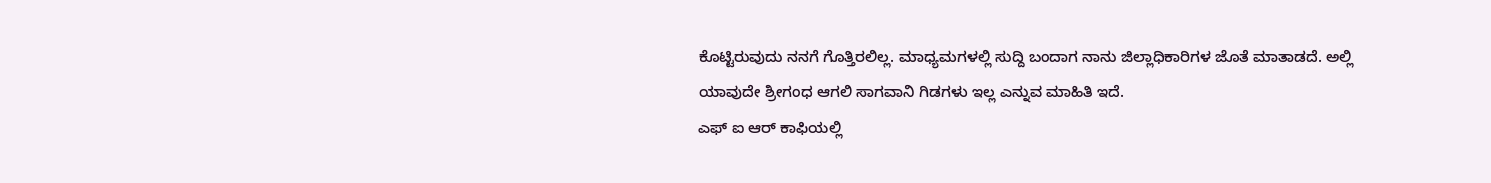ಕೊಟ್ಟಿರುವುದು ನನಗೆ ಗೊತ್ತಿರಲಿಲ್ಲ. ಮಾಧ್ಯಮಗಳಲ್ಲಿ ಸುದ್ದಿ ಬಂದಾಗ ನಾನು ಜಿಲ್ಲಾಧಿಕಾರಿಗಳ ಜೊತೆ ಮಾತಾಡದೆ. ಅಲ್ಲಿ ಯಾವುದೇ ಶ್ರೀಗಂಧ ಆಗಲಿ ಸಾಗವಾನಿ ಗಿಡಗಳು ಇಲ್ಲ ಎನ್ನುವ ಮಾಹಿತಿ ಇದೆ.
ಎಫ್ ಐ ಆರ್ ಕಾಫಿಯಲ್ಲಿ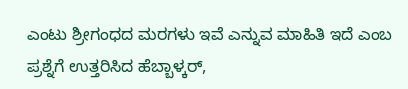ಎಂಟು ಶ್ರೀಗಂಧದ ಮರಗಳು ಇವೆ ಎನ್ನುವ ಮಾಹಿತಿ ಇದೆ ಎಂಬ ಪ್ರಶ್ನೆಗೆ ಉತ್ತರಿಸಿದ ಹೆಬ್ಬಾಳ್ಕರ್,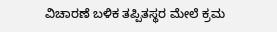ವಿಚಾರಣೆ ಬಳಿಕ ತಪ್ಪಿತಸ್ಥರ ಮೇಲೆ ಕ್ರಮ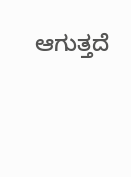ಆಗುತ್ತದೆ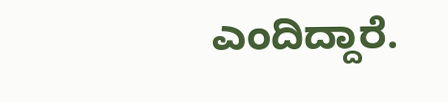ಎಂದಿದ್ದಾರೆ.